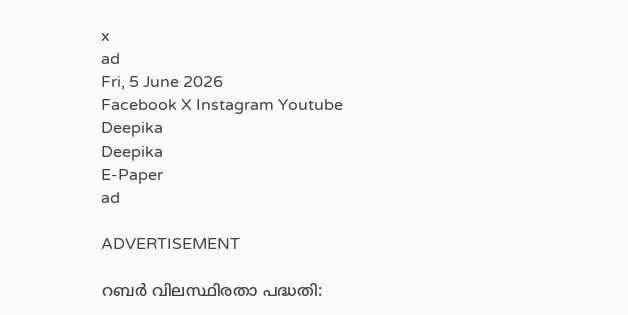x
ad
Fri, 5 June 2026
Facebook X Instagram Youtube
Deepika
Deepika
E-Paper
ad

ADVERTISEMENT

റബർ വിലസ്ഥിരതാ പദ്ധതി: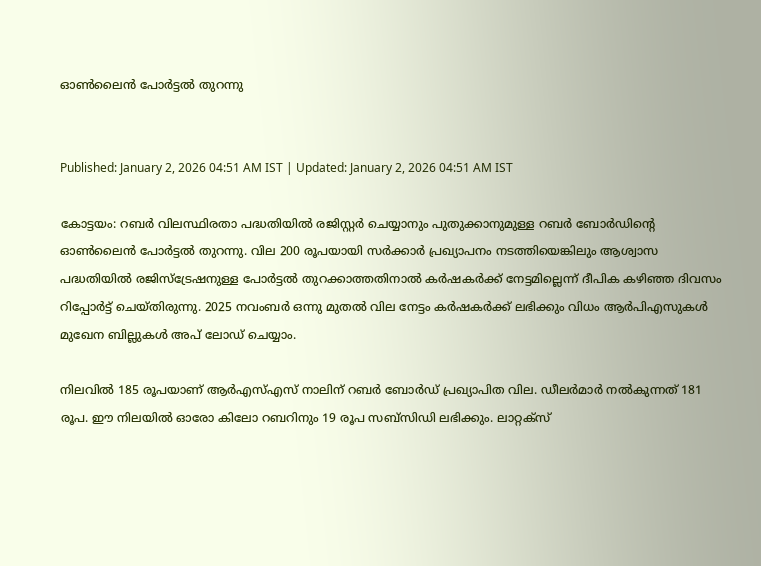ഓണ്‍ലൈന്‍ പോര്‍ട്ടല്‍ തുറന്നു


Published: January 2, 2026 04:51 AM IST | Updated: January 2, 2026 04:51 AM IST

കോട്ടയം: റബര്‍ വിലസ്ഥിരതാ പദ്ധതിയില്‍ രജിസ്റ്റര്‍ ചെയ്യാനും പുതുക്കാനുമുള്ള റബര്‍ ബോര്‍ഡിന്‍റെ ഓണ്‍ലൈന്‍ പോര്‍ട്ടല്‍ തുറന്നു. വില 200 രൂപയായി സര്‍ക്കാര്‍ പ്രഖ്യാപനം നടത്തിയെങ്കിലും ആശ്വാസ പദ്ധതിയില്‍ രജിസ്‌ട്രേഷനുള്ള പോര്‍ട്ടല്‍ തുറക്കാത്തതിനാല്‍ കര്‍ഷകര്‍ക്ക് നേട്ടമില്ലെന്ന് ദീപിക കഴിഞ്ഞ ദിവസം റിപ്പോര്‍ട്ട് ചെയ്തിരുന്നു. 2025 നവംബര്‍ ഒന്നു മുതല്‍ വില നേട്ടം കര്‍ഷകര്‍ക്ക് ലഭിക്കും വിധം ആര്‍പിഎസുകള്‍ മുഖേന ബില്ലുകള്‍ അപ് ലോഡ് ചെയ്യാം.

നിലവില്‍ 185 രൂപയാണ് ആര്‍എസ്എസ് നാലിന് റബര്‍ ബോര്‍ഡ് പ്രഖ്യാപിത വില. ഡീലര്‍മാര്‍ നല്‍കുന്നത് 181 രൂപ. ഈ നിലയില്‍ ഓരോ കിലോ റബറിനും 19 രൂപ സബ്‌സിഡി ലഭിക്കും. ലാറ്റക്‌സ്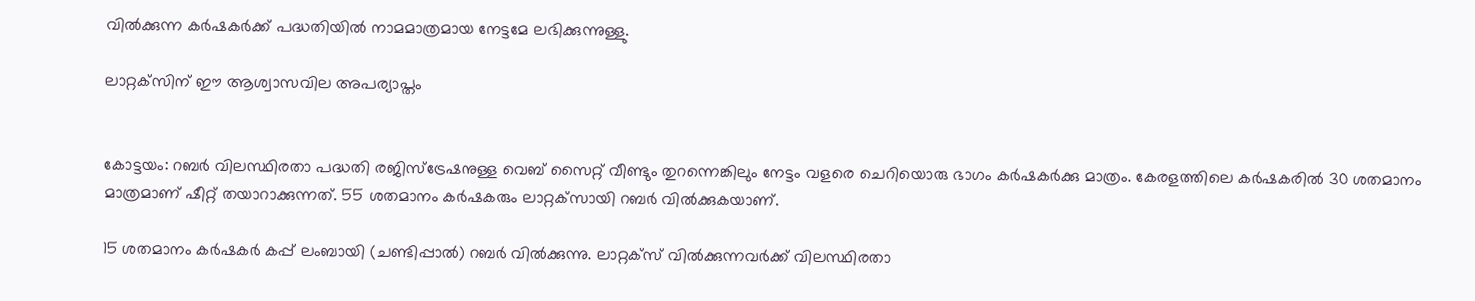വില്‍ക്കുന്ന കര്‍ഷകര്‍ക്ക് പദ്ധതിയില്‍ നാമമാത്രമായ നേട്ടമേ ലഭിക്കുന്നുള്ളു.

ലാറ്റക്‌സിന് ഈ ആശ്വാസവില അപര്യാപ്തം


കോട്ടയം: റബര്‍ വിലസ്ഥിരതാ പദ്ധതി രജിസ്‌ട്രേഷനുള്ള വെബ് സൈറ്റ് വീണ്ടും തുറന്നെങ്കിലും നേട്ടം വളരെ ചെറിയൊരു ഭാഗം കര്‍ഷകര്‍ക്കു മാത്രം. കേരളത്തിലെ കര്‍ഷകരില്‍ 30 ശതമാനം മാത്രമാണ് ഷീറ്റ് തയാറാക്കുന്നത്. 55 ശതമാനം കര്‍ഷകരും ലാറ്റക്‌സായി റബര്‍ വില്‍ക്കുകയാണ്.

15 ശതമാനം കര്‍ഷകര്‍ കപ്പ് ലംബായി (ചണ്ടിപ്പാല്‍) റബര്‍ വില്‍ക്കുന്നു. ലാറ്റക്‌സ് വില്‍ക്കുന്നവര്‍ക്ക് വിലസ്ഥിരതാ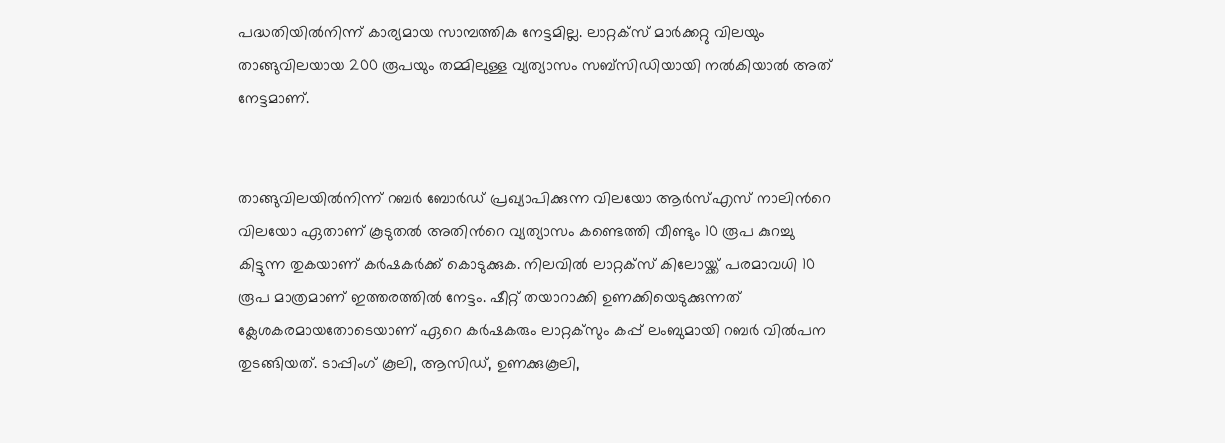പദ്ധതിയില്‍നിന്ന് കാര്യമായ സാമ്പത്തിക നേട്ടമില്ല. ലാറ്റക്‌സ് മാര്‍ക്കറ്റു വിലയും താങ്ങുവിലയായ 200 രൂപയും തമ്മിലുള്ള വ്യത്യാസം സബ്‌സിഡിയായി നല്‍കിയാല്‍ അത് നേട്ടമാണ്.


താങ്ങുവിലയില്‍നിന്ന് റബര്‍ ബോര്‍ഡ് പ്രഖ്യാപിക്കുന്ന വിലയോ ആര്‍സ്എസ് നാലിന്‍റെ വിലയോ ഏതാണ് കൂടുതല്‍ അതിന്‍റെ വ്യത്യാസം കണ്ടെത്തി വീണ്ടും 10 രൂപ കുറച്ചു കിട്ടുന്ന തുകയാണ് കര്‍ഷകര്‍ക്ക് കൊടുക്കുക. നിലവില്‍ ലാറ്റക്‌സ് കിലോയ്ക്ക് പരമാവധി 10 രൂപ മാത്രമാണ് ഇത്തരത്തില്‍ നേട്ടം. ഷീറ്റ് തയാറാക്കി ഉണക്കിയെടുക്കുന്നത് ക്ലേശകരമായതോടെയാണ് ഏറെ കര്‍ഷകരും ലാറ്റക്‌സും കപ്പ് ലംബുമായി റബര്‍ വില്‍പന തുടങ്ങിയത്. ടാപ്പിംഗ് കൂലി, ആസിഡ്, ഉണക്കുകൂലി,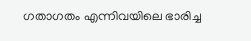ഗതാഗതം എന്നിവയിലെ ഭാരിച്ച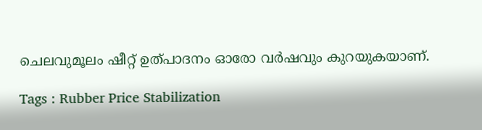ചെലവുമൂലം ഷീറ്റ് ഉത്പാദനം ഓരോ വര്‍ഷവും കുറയുകയാണ്.

Tags : Rubber Price Stabilization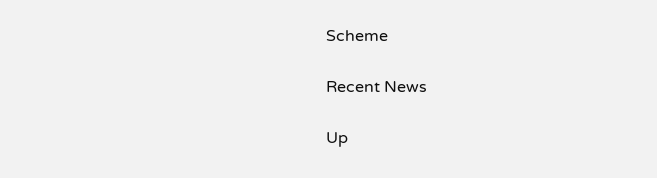Scheme

Recent News

Up